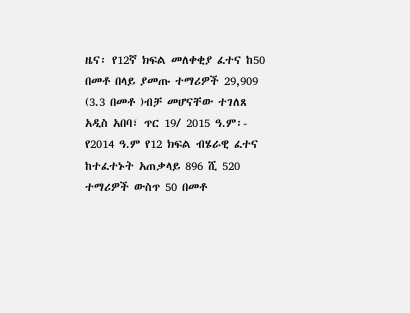ዜና፡ የ12ኛ ክፍል መለቀቂያ ፈተና ከ50 በመቶ በላይ ያመጡ ተማሪዎች 29,909 (3.3 በመቶ )ብቻ መሆናቸው ተገለጸ
አዲስ አበባ፣ ጥር 19/ 2015 ዓ.ም፡- የ2014 ዓ.ም የ12 ክፍል ብሄራዊ ፈተና ከተፈተኑት አጠቃላይ 896 ሺ 520 ተማሪዎች ውስጥ 50 በመቶ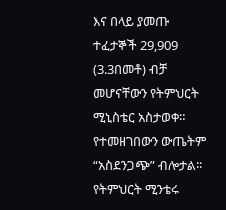እና በላይ ያመጡ ተፈታኞች 29,909 (3.3በመቶ) ብቻ መሆናቸውን የትምህርት ሚኒስቴር አስታወቀ። የተመዘገበውን ውጤትም “አስደንጋጭ” ብሎታል፡፡ የትምህርት ሚንቴሩ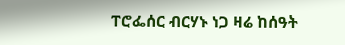ፐሮፌሰር ብርሃኑ ነጋ ዛሬ ከሰዓት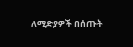ለሚድያዎች በሰጡት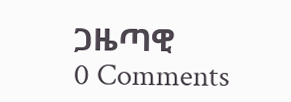ጋዜጣዊ
0 Comments